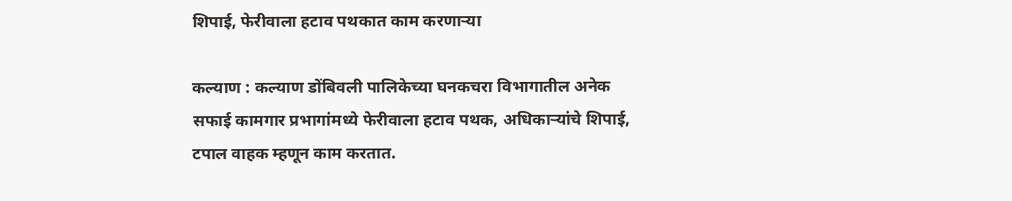शिपाई, फेरीवाला हटाव पथकात काम करणाऱ्या

कल्याण : कल्याण डोंबिवली पालिकेच्या घनकचरा विभागातील अनेक सफाई कामगार प्रभागांमध्ये फेरीवाला हटाव पथक, अधिकाऱ्यांचे शिपाई, टपाल वाहक म्हणून काम करतात.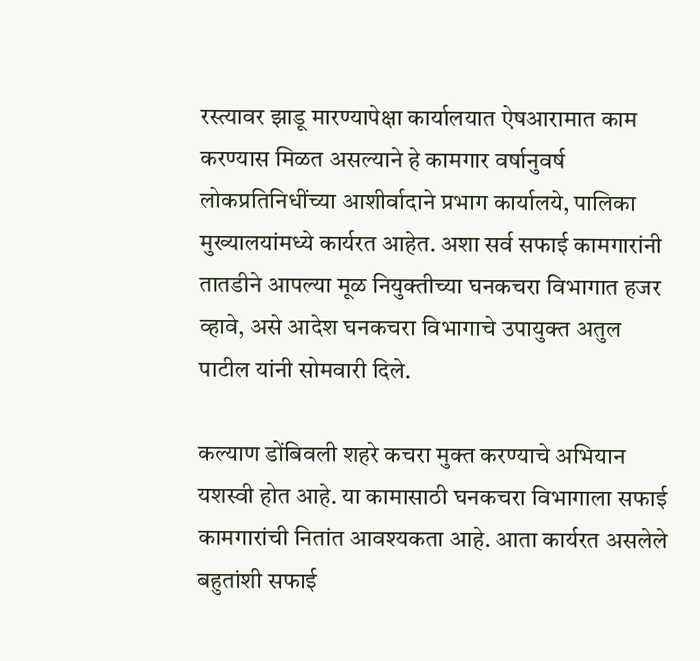रस्त्यावर झाडू मारण्यापेक्षा कार्यालयात ऐषआरामात काम करण्यास मिळत असल्याने हे कामगार वर्षानुवर्ष लोकप्रतिनिधींच्या आशीर्वादाने प्रभाग कार्यालये, पालिका मुख्यालयांमध्ये कार्यरत आहेत. अशा सर्व सफाई कामगारांनी तातडीने आपल्या मूळ नियुक्तीच्या घनकचरा विभागात हजर व्हावे, असे आदेश घनकचरा विभागाचे उपायुक्त अतुल पाटील यांनी सोमवारी दिले.

कल्याण डोंबिवली शहरे कचरा मुक्त करण्याचे अभियान यशस्वी होत आहे. या कामासाठी घनकचरा विभागाला सफाई कामगारांची नितांत आवश्यकता आहे. आता कार्यरत असलेले बहुतांशी सफाई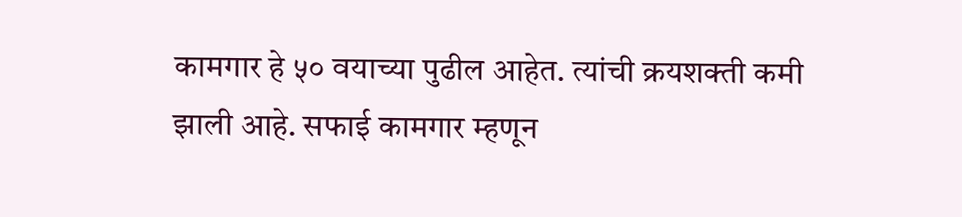कामगार हे ५० वयाच्या पुढील आहेत. त्यांची क्रयशक्ती कमी झाली आहे. सफाई कामगार म्हणून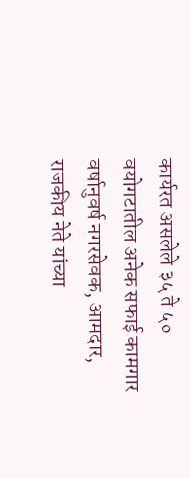कार्यरत असलेले ३५ ते ५० वयोगटातील अनेक सफाई कामगार वर्षानुवर्ष नगरसेवक, आमदार, राजकीय नेते यांच्या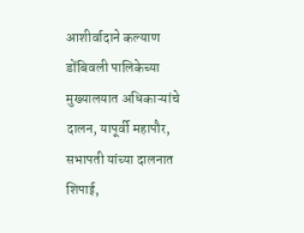आशीर्वादाने कल्याण डोंबिवली पालिकेच्या मुख्यालयात अधिकाऱ्यांचे दालन, यापूर्वी महापौर, सभापती यांच्या दालनात शिपाई,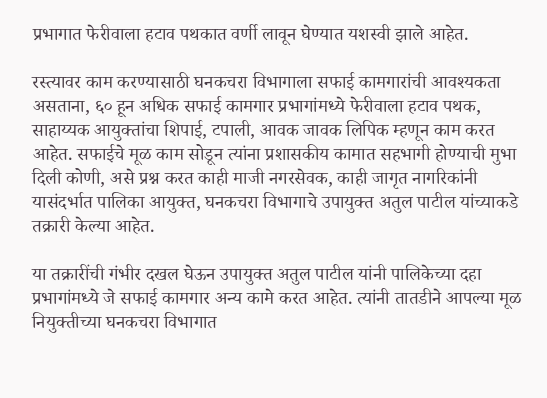प्रभागात फेरीवाला हटाव पथकात वर्णी लावून घेण्यात यशस्वी झाले आहेत.

रस्त्यावर काम करण्यासाठी घनकचरा विभागाला सफाई कामगारांची आवश्यकता असताना, ६० हून अधिक सफाई कामगार प्रभागांमध्ये फेरीवाला हटाव पथक, साहाय्यक आयुक्तांचा शिपाई, टपाली, आवक जावक लिपिक म्हणून काम करत आहेत. सफाईचे मूळ काम सोडून त्यांना प्रशासकीय कामात सहभागी होण्याची मुभा दिली कोणी, असे प्रश्न करत काही माजी नगरसेवक, काही जागृत नागरिकांनी यासंदर्भात पालिका आयुक्त, घनकचरा विभागाचे उपायुक्त अतुल पाटील यांच्याकडे तक्रारी केल्या आहेत.

या तक्रारींची गंभीर दखल घेऊन उपायुक्त अतुल पाटील यांनी पालिकेच्या दहा प्रभागांमध्ये जे सफाई कामगार अन्य कामे करत आहेत. त्यांनी तातडीने आपल्या मूळ नियुक्तीच्या घनकचरा विभागात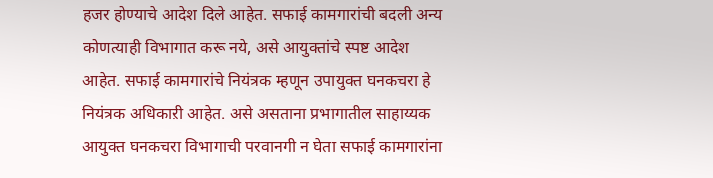हजर होण्याचे आदेश दिले आहेत. सफाई कामगारांची बदली अन्य कोणत्याही विभागात करू नये, असे आयुक्तांचे स्पष्ट आदेश आहेत. सफाई कामगारांचे नियंत्रक म्हणून उपायुक्त घनकचरा हे नियंत्रक अधिकाऱी आहेत. असे असताना प्रभागातील साहाय्यक आयुक्त घनकचरा विभागाची परवानगी न घेता सफाई कामगारांना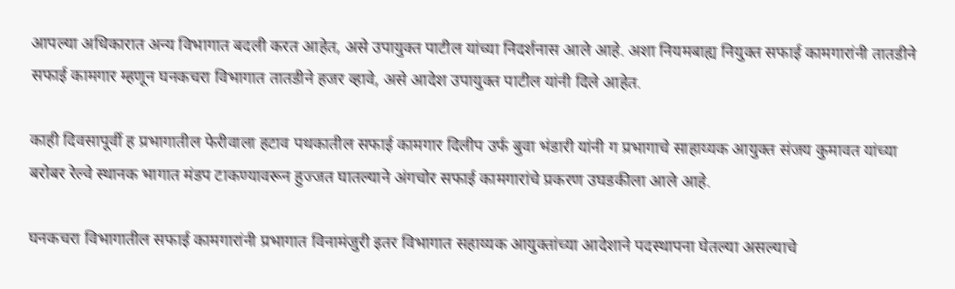आपल्या अधिकारात अन्य विभागात बदली करत आहेत, असे उपायुक्त पाटील यांच्या निदर्शनास आले आहे. अशा नियमबाह्य नियुक्त सफाई कामगारांनी तातडीने सफाई कामगार म्हणून घनकचरा विभागात तातडीने हजर व्हावे, असे आदेश उपायुक्त पाटील यांनी दिले आहेत.

काही दिवसापूर्वी ह प्रभागातील फेरीवाला हटाव पथकातील सफाई कामगार दिलीप उर्फ बुवा भंडारी यांनी ग प्रभागाचे साहाय्यक आयुक्त संजय कुमावत यांच्या बरोबर रेल्वे स्थानक भागात मंडप टाकण्यावरून हुज्जत घातल्याने अंगचोर सफाई कामगारांचे प्रकरण उघडकीला आले आहे.

घनकचरा विभागातील सफाई कामगारांनी प्रभागात विनामंजुरी इतर विभागात सहाय्यक आयुक्तांच्या आदेशाने पदस्थापना घेतल्या असल्याचे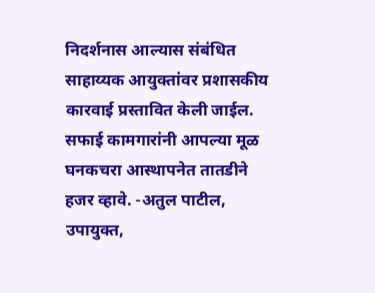निदर्शनास आल्यास संबंधित साहाय्यक आयुक्तांवर प्रशासकीय कारवाई प्रस्तावित केली जाईल. सफाई कामगारांनी आपल्या मूळ घनकचरा आस्थापनेत तातडीने हजर व्हावे. -अतुल पाटील, उपायुक्त,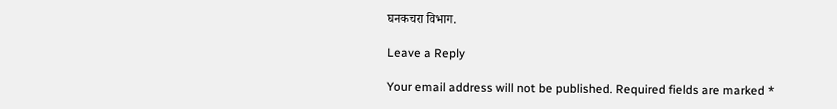घनकचरा विभाग.

Leave a Reply

Your email address will not be published. Required fields are marked *